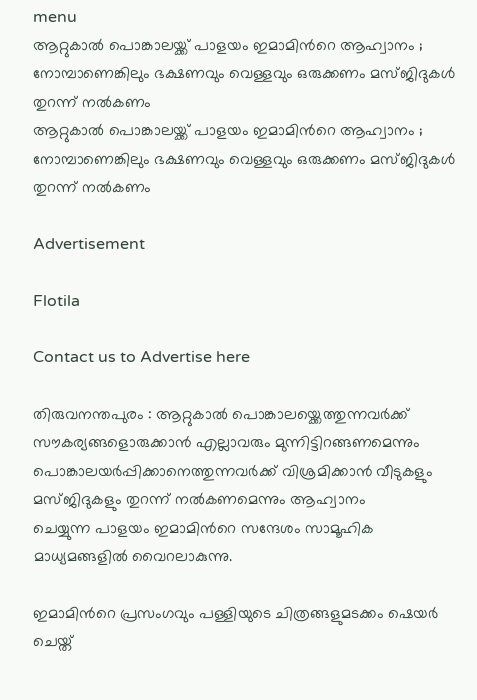menu
ആറ്റുകാല്‍ പൊങ്കാലയ്ക്ക് പാളയം ഇമാമിന്‍റെ ആഹ്വാനം ; നോമ്പാണെങ്കിലും ഭക്ഷണവും വെള്ളവും ഒരുക്കണം മസ്ജിദുകള്‍ തുറന്ന് നല്‍കണം
ആറ്റുകാല്‍ പൊങ്കാലയ്ക്ക് പാളയം ഇമാമിന്‍റെ ആഹ്വാനം ; നോമ്പാണെങ്കിലും ഭക്ഷണവും വെള്ളവും ഒരുക്കണം മസ്ജിദുകള്‍ തുറന്ന് നല്‍കണം

Advertisement

Flotila

Contact us to Advertise here

തിരുവനന്തപുരം : ആറ്റുകാല്‍ പൊങ്കാലയ്ക്കെത്തുന്നവർക്ക് സൗകര്യങ്ങളൊരുക്കാൻ എല്ലാവരും മുന്നിട്ടിറങ്ങണമെന്നും പൊങ്കാലയർപ്പിക്കാനെത്തുന്നവർക്ക് വിശ്രമിക്കാൻ വീടുകളും മസ്ജിദുകളും തുറന്ന് നല്‍കണമെന്നും ആഹ്വാനം ചെയ്യുന്ന ‌പാളയം ഇമാമിന്‍റെ സന്ദേശം സാമൂഹിക മാധ്യമങ്ങളില്‍ വൈറലാകുന്നു.

ഇമാമിന്‍റെ പ്രസംഗവും പള്ളിയുടെ ചിത്രങ്ങളുമടക്കം ഷെയർ ചെയ്ത്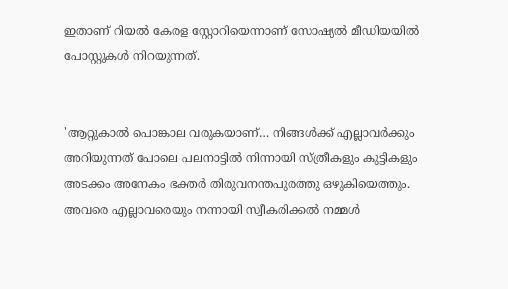ഇതാണ് റിയല്‍ കേരള സ്റ്റോറിയെന്നാണ് സോഷ്യല്‍ മീഡിയയില്‍ പോസ്റ്റുകള്‍ നിറയുന്നത്.


'ആറ്റുകാല്‍ പൊങ്കാല വരുകയാണ്… നിങ്ങള്‍ക്ക് എല്ലാവ‍ർക്കും അറിയുന്നത് പോലെ പലനാട്ടില്‍ നിന്നായി സ്ത്രീകളും കുട്ടികളും അടക്കം അനേകം ഭക്തർ തിരുവനന്തപുരത്തു ഒഴുകിയെത്തും. അവരെ എല്ലാവരെയും നന്നായി സ്വീകരിക്കല്‍ നമ്മള്‍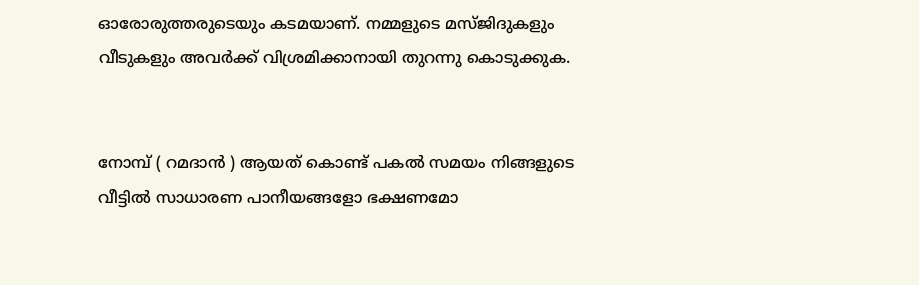ഓരോരുത്തരുടെയും കടമയാണ്. നമ്മളുടെ മസ്ജിദുകളും വീടുകളും അവർക്ക് വിശ്രമിക്കാനായി തുറന്നു കൊടുക്കുക.


നോമ്പ് ( റമദാൻ ) ആയത് കൊണ്ട് പകല്‍ സമയം നിങ്ങളുടെ വീട്ടില്‍ സാധാരണ പാനീയങ്ങളോ ഭക്ഷണമോ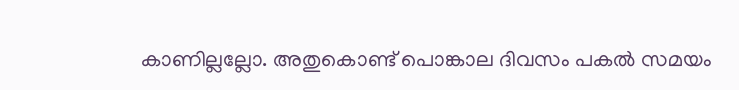കാണില്ലല്ലോ. അതുകൊണ്ട് പൊങ്കാല ദിവസം പകല്‍ സമയം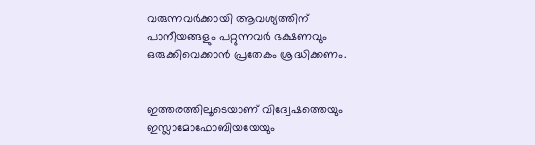വരുന്നവർക്കായി ആവശ്യത്തിന് പാനീയങ്ങളും പറ്റുന്നവർ ഭക്ഷണവും ഒരുക്കിവെക്കാൻ പ്രതേകം ശ്രദ്ധിക്കണം.


ഇത്തരത്തിലൂടെയാണ് വിദ്വേഷത്തെയും ഇസ്ലാമോഫോബിയയേയും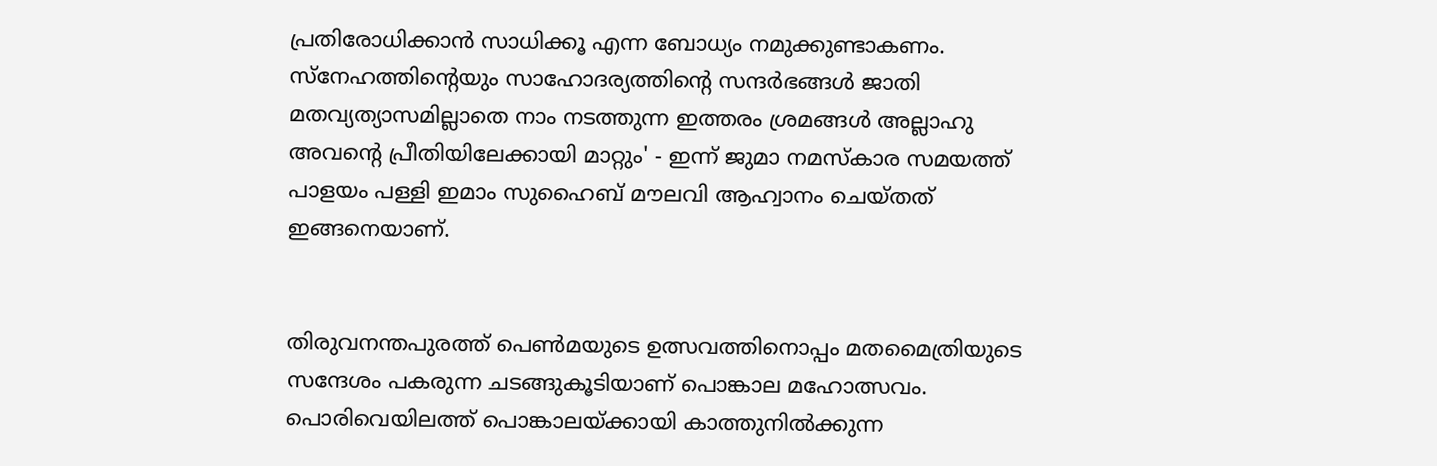പ്രതിരോധിക്കാൻ സാധിക്കൂ എന്ന ബോധ്യം നമുക്കുണ്ടാകണം. സ്നേഹത്തിന്‍റെയും സാഹോദര്യത്തിന്‍റെ സന്ദർഭങ്ങള്‍ ജാതി മതവ്യത്യാസമില്ലാതെ നാം നടത്തുന്ന ഇത്തരം ശ്രമങ്ങള്‍ അല്ലാഹു അവന്‍റെ പ്രീതിയിലേക്കായി മാറ്റും' - ഇന്ന് ജുമാ നമസ്കാര സമയത്ത് പാളയം പള്ളി ഇമാം സുഹൈബ് മൗലവി ആഹ്വാനം ചെയ്തത് ഇങ്ങനെയാണ്.


തിരുവനന്തപുരത്ത് പെണ്‍മയുടെ ഉത്സവത്തിനൊപ്പം മതമൈത്രിയുടെ സന്ദേശം പകരുന്ന ചടങ്ങുകൂടിയാണ് പൊങ്കാല മഹോത്സവം. പൊരിവെയിലത്ത് പൊങ്കാലയ്ക്കായി കാത്തുനില്‍ക്കുന്ന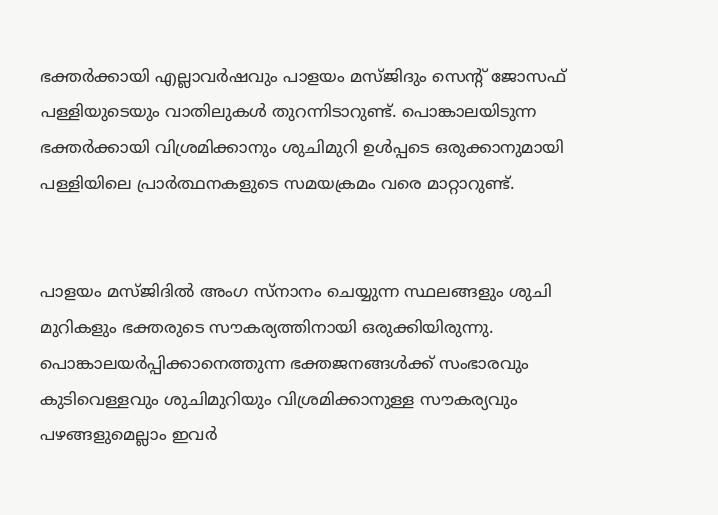ഭക്തർക്കായി എല്ലാവർഷവും പാളയം മസ്ജിദും സെന്‍റ് ജോസഫ് പള്ളിയുടെയും വാതിലുകള്‍ തുറന്നിടാറുണ്ട്. പൊങ്കാലയിടുന്ന ഭക്തർക്കായി വിശ്രമിക്കാനും ശുചിമുറി ഉള്‍പ്പടെ ഒരുക്കാനുമായി പള്ളിയിലെ പ്രാർത്ഥനകളുടെ സമയക്രമം വരെ മാറ്റാറുണ്ട്.


പാളയം മസ്‌ജിദില്‍ അംഗ സ്‌നാനം ചെയ്യുന്ന സ്ഥലങ്ങളും ശുചി മുറികളും ഭക്തരുടെ സൗകര്യത്തിനായി ഒരുക്കിയിരുന്നു. പൊങ്കാലയര്‍പ്പിക്കാനെത്തുന്ന ഭക്തജനങ്ങള്‍ക്ക് സംഭാരവും കുടിവെള്ളവും ശുചിമുറിയും വിശ്രമിക്കാനുള്ള സൗകര്യവും പഴങ്ങളുമെല്ലാം ഇവർ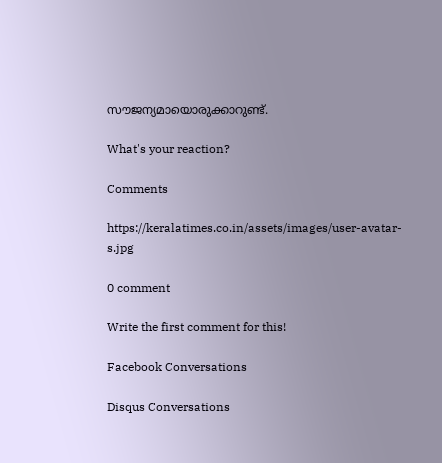സൗജന്യമായൊരുക്കാറുണ്ട്.

What's your reaction?

Comments

https://keralatimes.co.in/assets/images/user-avatar-s.jpg

0 comment

Write the first comment for this!

Facebook Conversations

Disqus Conversations